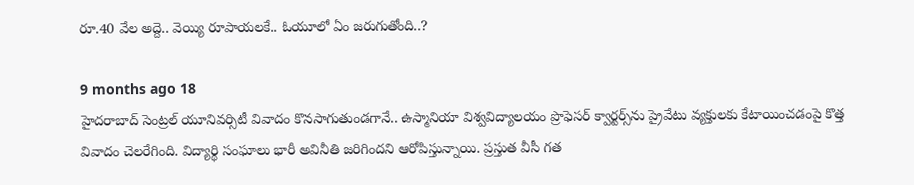రూ.40 వేల అద్దె.. వెయ్యి రూపాయలకే.. ఓయూలో ఏం జరుగుతోంది..?

9 months ago 18
హైదరాబాద్ సెంట్రల్ యూనివర్సిటీ వివాదం కొనసాగుతుండగానే.. ఉస్మానియా విశ్వవిద్యాలయం ప్రొఫెసర్ క్వార్టర్స్‌ను ప్రైవేటు వ్యక్తులకు కేటాయించడంపై కొత్త వివాదం చెలరేగింది. విద్యార్థి సంఘాలు భారీ అవినీతి జరిగిందని ఆరోపిస్తున్నాయి. ప్రస్తుత వీసీ గత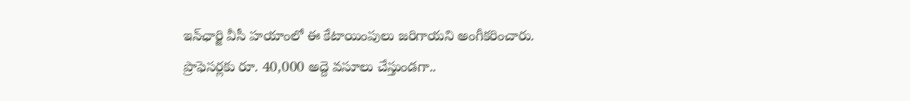ఇన్‌ఛార్జి వీసీ హయాంలో ఈ కేటాయింపులు జరిగాయని అంగీకరించారు. ప్రొఫెసర్లకు రూ. 40,000 అద్దె వసూలు చేస్తుండగా..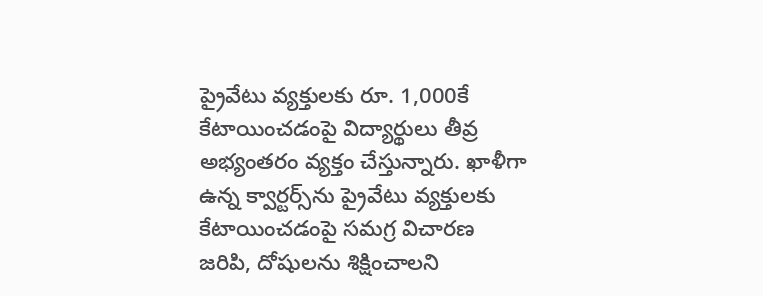ప్రైవేటు వ్యక్తులకు రూ. 1,000కే కేటాయించడంపై విద్యార్థులు తీవ్ర అభ్యంతరం వ్యక్తం చేస్తున్నారు. ఖాళీగా ఉన్న క్వార్టర్స్‌ను ప్రైవేటు వ్యక్తులకు కేటాయించడంపై సమగ్ర విచారణ జరిపి, దోషులను శిక్షించాలని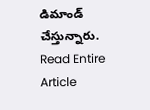డిమాండ్ చేస్తున్నారు.
Read Entire Article